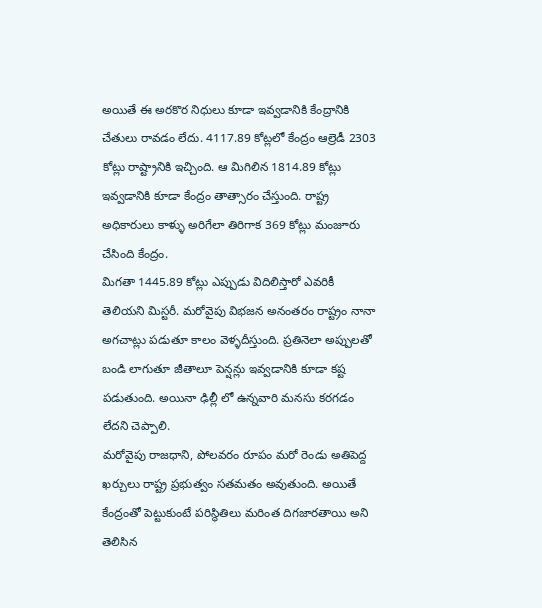అయితే ఈ అరకొర నిధులు కూడా ఇవ్వడానికి కేంద్రానికి చేతులు రావడం లేదు. 4117.89 కోట్లలో కేంద్రం ఆల్రెడీ 2303 కోట్లు రాష్ట్రానికి ఇచ్చింది. ఆ మిగిలిన 1814.89 కోట్లు ఇవ్వడానికి కూడా కేంద్రం తాత్సారం చేస్తుంది. రాష్ట్ర అధికారులు కాళ్ళు అరిగేలా తిరిగాక 369 కోట్లు మంజూరు చేసింది కేంద్రం.
మిగతా 1445.89 కోట్లు ఎప్పుడు విదిలిస్తారో ఎవరికీ తెలియని మిస్టరీ. మరోవైపు విభజన అనంతరం రాష్ట్రం నానా అగచాట్లు పడుతూ కాలం వెళ్ళదీస్తుంది. ప్రతినెలా అప్పులతో బండి లాగుతూ జీతాలూ పెన్షన్లు ఇవ్వడానికి కూడా కష్ట పడుతుంది. అయినా ఢిల్లీ లో ఉన్నవారి మనసు కరగడం లేదని చెప్పాలి.
మరోవైపు రాజధాని, పోలవరం రూపం మరో రెండు అతిపెద్ద ఖర్చులు రాష్ట్ర ప్రభుత్వం సతమతం అవుతుంది. అయితే కేంద్రంతో పెట్టుకుంటే పరిస్థితిలు మరింత దిగజారతాయి అని తెలిసిన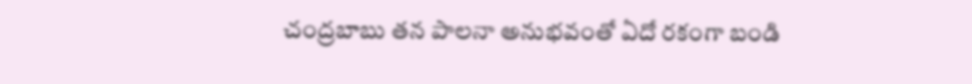చంద్రబాబు తన పాలనా అనుభవంతో ఏదో రకంగా బండి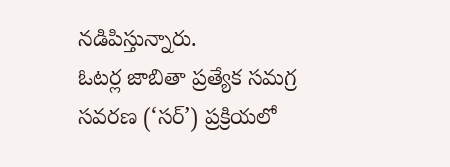నడిపిస్తున్నారు.
ఓటర్ల జాబితా ప్రత్యేక సమగ్ర సవరణ (‘సర్’) ప్రక్రియలో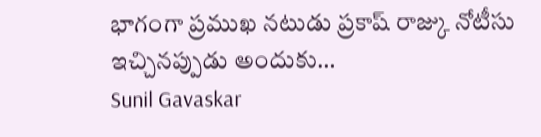భాగంగా ప్రముఖ నటుడు ప్రకాష్ రాజ్కు నోటీసు ఇచ్చినప్పుడు అందుకు…
Sunil Gavaskar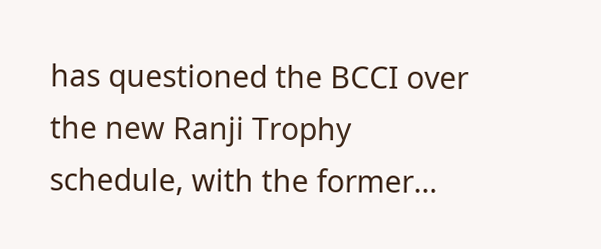has questioned the BCCI over the new Ranji Trophy schedule, with the former…